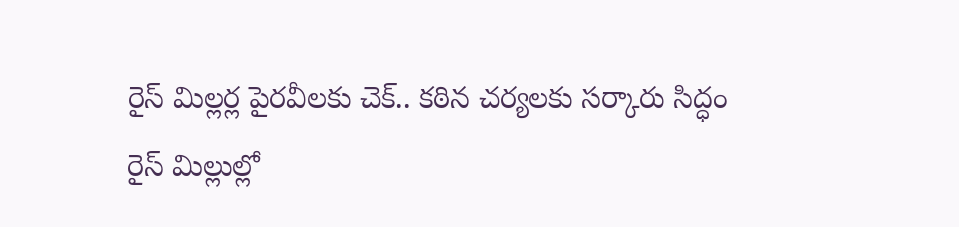రైస్ మిల్లర్ల పైరవీలకు చెక్.. కఠిన చర్యలకు సర్కారు సిద్ధం
రైస్ మిల్లుల్లో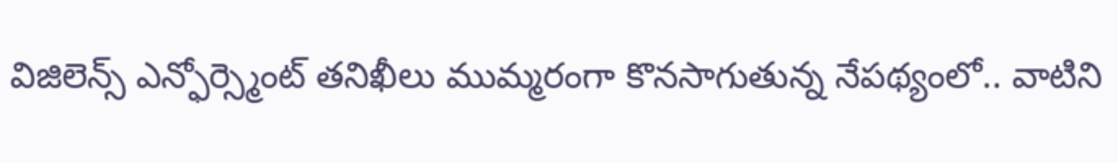విజిలెన్స్ ఎన్ఫోర్స్మెంట్ తనిఖీలు ముమ్మరంగా కొనసాగుతున్న నేపథ్యంలో.. వాటిని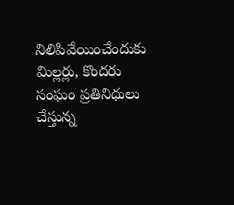నిలిపివేయించేందుకు మిల్లర్లు, కొందరు సంఘం ప్రతినిధులు చేస్తున్న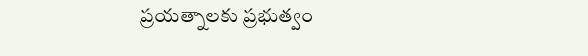ప్రయత్నాలకు ప్రభుత్వం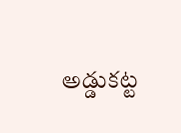అడ్డుకట్ట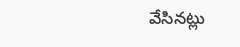వేసినట్లు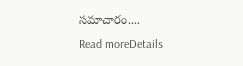సమాచారం....
Read moreDetails